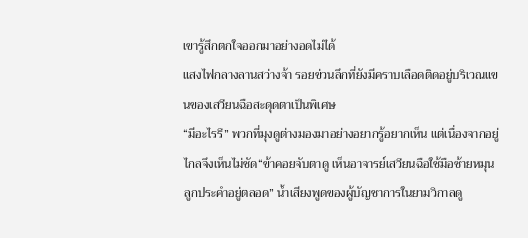เขารู้สึกตกใจออกมาอย่างอดไม่ได้
แสงไฟกลางลานสว่างจ้า รอยข่วนลึกที่ยังมีคราบเลือดติดอยู่บริเวณแขนของเสวียนฉือสะดุดตาเป็นพิเศษ
“มีอะไรรึ” พวกที่มุงดูต่างมองมาอย่างอยากรู้อยากเห็น แต่เนื่องจากอยู่ไกลจึงเห็นไม่ชัด“ข้าคอยจับตาดู เห็นอาจารย์เสวียนฉือใช้มือซ้ายหมุนลูกประคำอยู่ตลอด” น้ำเสียงพูดของผู้บัญชาการในยามวิกาลดู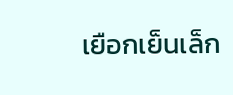เยือกเย็นเล็ก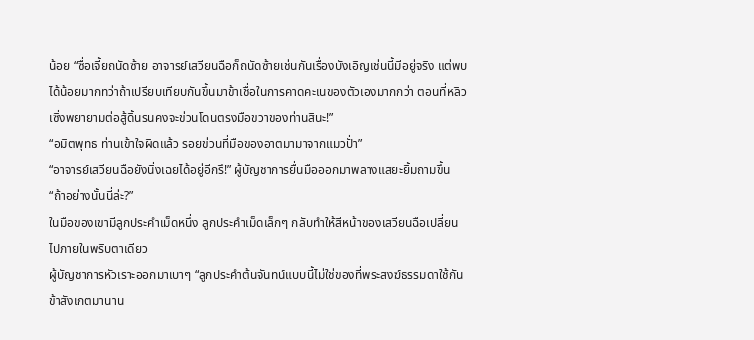น้อย “ซื่อเจี้ยถนัดซ้าย อาจารย์เสวียนฉือก็ถนัดซ้ายเช่นกันเรื่องบังเอิญเช่นนี้มีอยู่จริง แต่พบได้น้อยมากทว่าถ้าเปรียบเทียบกันขึ้นมาข้าเชื่อในการคาดคะเนของตัวเองมากกว่า ตอนที่หลิวเซิ่งพยายามต่อสู้ดิ้นรนคงจะข่วนโดนตรงมือขวาของท่านสินะ!”
“อมิตพุทธ ท่านเข้าใจผิดแล้ว รอยข่วนที่มือของอาตมามาจากแมวปั่า”
“อาจารย์เสวียนฉือยังนิ่งเฉยได้อยู่อีกรึ!” ผู้บัญชาการยื่นมือออกมาพลางแสยะยิ้มถามขึ้น“ถ้าอย่างนั้นนี่ล่ะ?”
ในมือของเขามีลูกประคำเม็ดหนึ่ง ลูกประคำเม็ดเล็กๆ กลับทำให้สีหน้าของเสวียนฉือเปลี่ยนไปภายในพริบตาเดียว
ผู้บัญชาการหัวเราะออกมาเบาๆ “ลูกประคำต้นจันทน์แบบนี้ไม่ใช่ของที่พระสงฆ์ธรรมดาใช้กันข้าสังเกตมานาน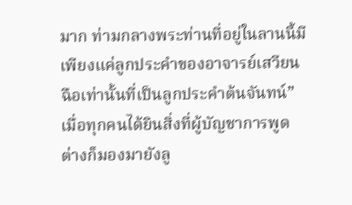มาก ท่ามกลางพระท่านที่อยู่ในลานนี้มีเพียงแค่ลูกประคำของอาจารย์เสวียนฉือเท่านั้นที่เป็นลูกประคำต้นจันทน์”
เมื่อทุกคนได้ยินสิ่งที่ผู้บัญชาการพูด ต่างก็มองมายังลู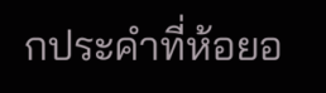กประคำที่ห้อยอ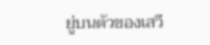ยู่บนตัวของเสวี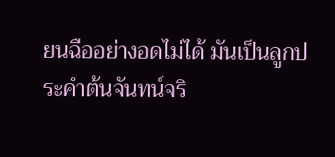ยนฉืออย่างอดไม่ได้ มันเป็นลูกประคำต้นจันทน์จริ